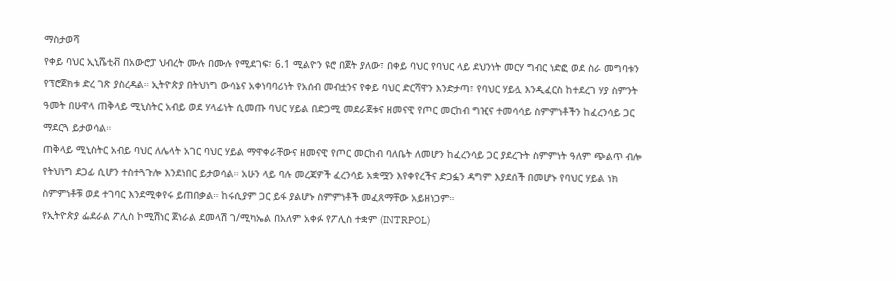ማስታወሻ
የቀይ ባህር ኢኒሼቲቭ በአውሮፓ ህብረት ሙሉ በሙሉ የሚደገፍ፣ 6.1 ሚልዮን ዩሮ በጀት ያለው፣ በቀይ ባህር የባህር ላይ ደህንነት መርሃ ግብር ነድፎ ወደ ስራ መግባቱን የፕሮጀክቱ ድረ ገጽ ያስረዳል። ኢትዮጵያ በትህነግ ውሳኔና አቀነባባሪነት የአሰብ መብቷንና የቀይ ባህር ድርሻዋን እንድታጣ፣ የባህር ሃይሏ እንዲፈርስ ከተደረገ ሃያ ስምንት ዓመት በሁዋላ ጠቅላይ ሚኒስትር አብይ ወደ ሃላፊነት ሲመጡ ባህር ሃይል በድጋሚ መደራጀቱና ዘመናዊ የጦር መርከብ ግዢና ተመሳሳይ ስምምነቶችን ከፈረንሳይ ጋር ማደርጓ ይታወሳል።
ጠቅላይ ሚኒስትር አብይ ባህር ለሌላት አገር ባህር ሃይል ማዋቀራቸውና ዘመናዊ የጦር መርከብ ባለቤት ለመሆን ከፈረንሳይ ጋር ያደረጉት ስምምነት ዓለም ጭልጥ ብሎ የትህነግ ደጋፊ ሲሆን ተስተጓጉሎ እንደነበር ይታወሳል። አሁን ላይ ባሉ መረጃዎች ፈረንሳይ አቋሟን እየቀየረችና ድጋፏን ዳግም እያደሰች በመሆኑ የባህር ሃይል ነክ ስምምነቶቹ ወደ ተገባር እንደሚቀየሩ ይጠበቃል። ከሩሲያም ጋር ይፋ ያልሆኑ ስምምነቶች መፈጸማቸው አይዘነጋም።
የኢትዮጵያ ፌደራል ፖሊስ ኮሚሽነር ጀነራል ደመላሽ ገ/ሚካኤል በአለም አቀፉ የፖሊስ ተቋም (INTRPOL)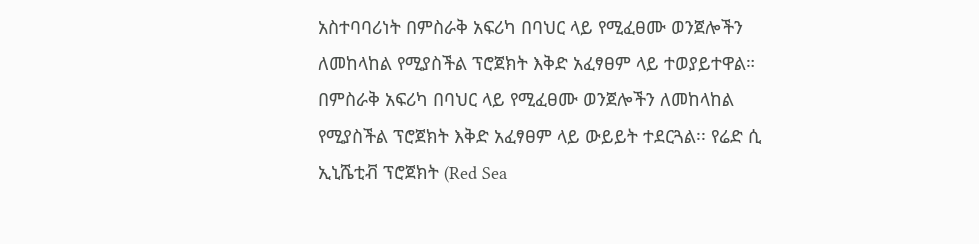አስተባባሪነት በምስራቅ አፍሪካ በባህር ላይ የሚፈፀሙ ወንጀሎችን ለመከላከል የሚያስችል ፕሮጀክት እቅድ አፈፃፀም ላይ ተወያይተዋል።
በምስራቅ አፍሪካ በባህር ላይ የሚፈፀሙ ወንጀሎችን ለመከላከል የሚያስችል ፕሮጀክት እቅድ አፈፃፀም ላይ ውይይት ተደርጓል፡፡ የሬድ ሲ ኢኒሼቲቭ ፕሮጀክት (Red Sea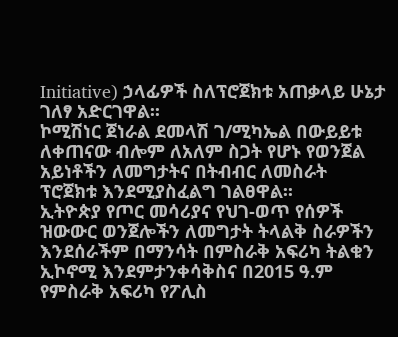Initiative) ኃላፊዎች ስለፕሮጀክቱ አጠቃላይ ሁኔታ ገለፃ አድርገዋል፡፡
ኮሚሽነር ጀነራል ደመላሽ ገ/ሚካኤል በውይይቱ ለቀጠናው ብሎም ለአለም ስጋት የሆኑ የወንጀል አይነቶችን ለመግታትና በትብብር ለመስራት ፕሮጀክቱ እንደሚያስፈልግ ገልፀዋል፡፡
ኢትዮጵያ የጦር መሳሪያና የህገ-ወጥ የሰዎች ዝውውር ወንጀሎችን ለመግታት ትላልቅ ስራዎችን እንደሰራችም በማንሳት በምስራቅ አፍሪካ ትልቁን ኢኮኖሚ እንደምታንቀሳቅስና በ2015 ዓ.ም የምስራቅ አፍሪካ የፖሊስ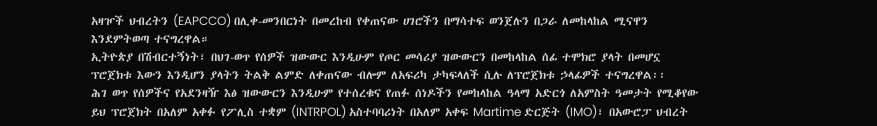አዛዦች ህብረትን (EAPCCO) በሊቀ-መንበርነት በመረከብ የቀጠናው ሀገሮችን በማሳተፍ ወንጀሉን በጋራ ለመከላከል ሚናዋን እንደምትወጣ ተናግረዋል።
ኢትዮጵያ በሽብርተኝነት፣ በህገ-ወጥ የሰዎች ዝውውር እንዲሁም የጦር መሳሪያ ዝውውርን በመከላከል ሰፊ ተሞክሮ ያላት በመሆኗ ፕሮጀክቱ እውን እንዲሆን ያላትን ትልቅ ልምድ ለቀጠናው ብሎም ለአፍሪካ ታካፍላለች ሲሉ ለፕሮጀክቱ ኃላፊዎች ተናግረዋል፡፡
ሕገ ወጥ የሰዎችና የአደንዛዥ እፅ ዝውውርን እንዲሁም የተሰረቁና የጠፉ ሰነዶችን የመከላከል ዓላማ አድርጎ ለአምስት ዓመታት የሚቆየው ይህ ፕሮጀክት በአለም አቀፉ የፖሊስ ተቋም (INTRPOL) አስተባባሪነት በአለም አቀፍ Martime ድርጅት (IMO)፣ በአውሮፓ ህብረት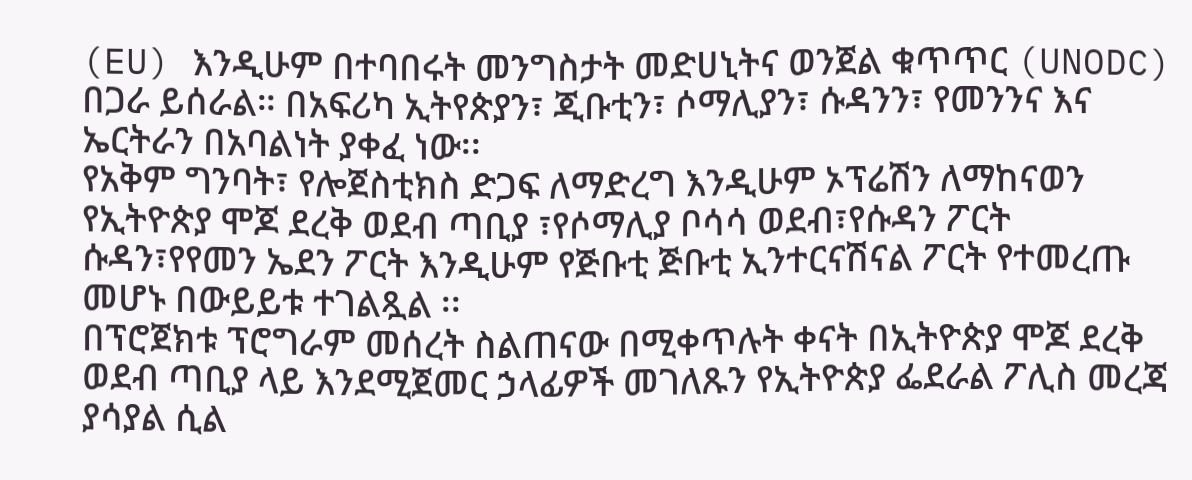(EU) እንዲሁም በተባበሩት መንግስታት መድሀኒትና ወንጀል ቁጥጥር (UNODC) በጋራ ይሰራል። በአፍሪካ ኢትየጵያን፣ ጂቡቲን፣ ሶማሊያን፣ ሱዳንን፣ የመንንና እና ኤርትራን በአባልነት ያቀፈ ነው፡፡
የአቅም ግንባት፣ የሎጀስቲክስ ድጋፍ ለማድረግ እንዲሁም ኦፕሬሽን ለማከናወን የኢትዮጵያ ሞጆ ደረቅ ወደብ ጣቢያ ፣የሶማሊያ ቦሳሳ ወደብ፣የሱዳን ፖርት ሱዳን፣የየመን ኤደን ፖርት እንዲሁም የጅቡቲ ጅቡቲ ኢንተርናሽናል ፖርት የተመረጡ መሆኑ በውይይቱ ተገልጿል ፡፡
በፕሮጀክቱ ፕሮግራም መሰረት ስልጠናው በሚቀጥሉት ቀናት በኢትዮጵያ ሞጆ ደረቅ ወደብ ጣቢያ ላይ እንደሚጀመር ኃላፊዎች መገለጹን የኢትዮጵያ ፌደራል ፖሊስ መረጃ ያሳያል ሲል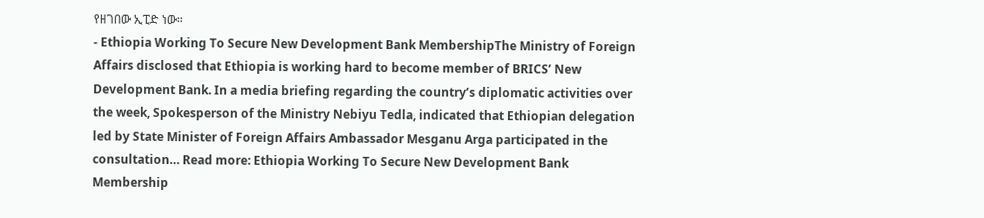የዘገበው ኢፒድ ነው።
- Ethiopia Working To Secure New Development Bank MembershipThe Ministry of Foreign Affairs disclosed that Ethiopia is working hard to become member of BRICS’ New Development Bank. In a media briefing regarding the country’s diplomatic activities over the week, Spokesperson of the Ministry Nebiyu Tedla, indicated that Ethiopian delegation led by State Minister of Foreign Affairs Ambassador Mesganu Arga participated in the consultation… Read more: Ethiopia Working To Secure New Development Bank Membership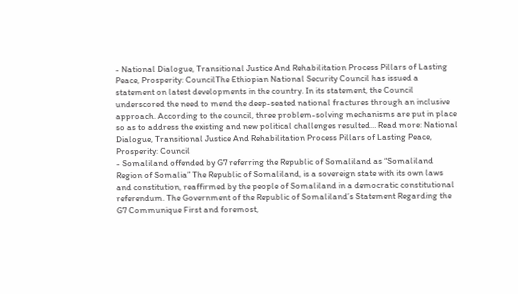- National Dialogue, Transitional Justice And Rehabilitation Process Pillars of Lasting Peace, Prosperity: CouncilThe Ethiopian National Security Council has issued a statement on latest developments in the country. In its statement, the Council underscored the need to mend the deep-seated national fractures through an inclusive approach. According to the council, three problem-solving mechanisms are put in place so as to address the existing and new political challenges resulted… Read more: National Dialogue, Transitional Justice And Rehabilitation Process Pillars of Lasting Peace, Prosperity: Council
- Somaliland offended by G7 referring the Republic of Somaliland as “Somaliland Region of Somalia” The Republic of Somaliland, is a sovereign state with its own laws and constitution, reaffirmed by the people of Somaliland in a democratic constitutional referendum. The Government of the Republic of Somaliland’s Statement Regarding the G7 Communique First and foremost,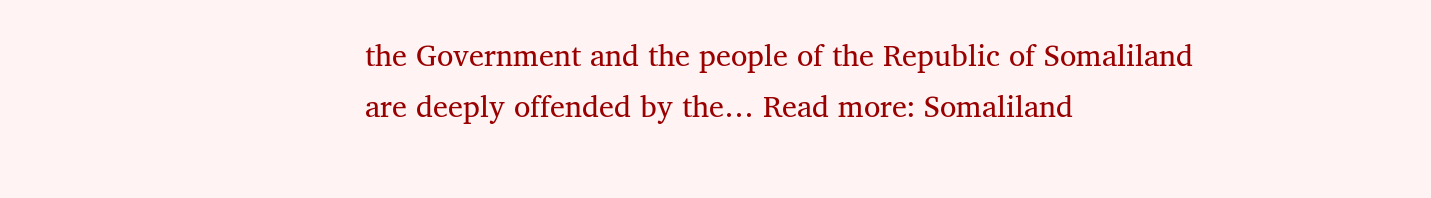the Government and the people of the Republic of Somaliland are deeply offended by the… Read more: Somaliland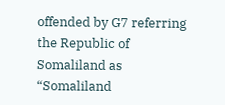offended by G7 referring the Republic of Somaliland as “Somaliland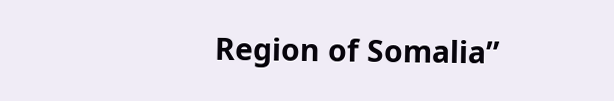Region of Somalia”